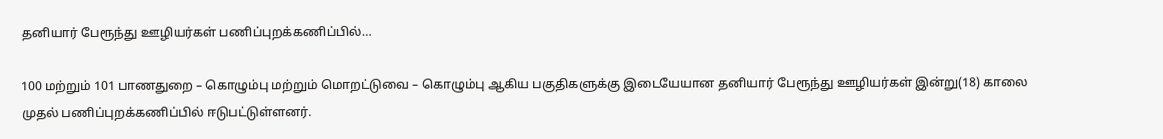தனியார் பேரூந்து ஊழியர்கள் பணிப்புறக்கணிப்பில்…

100 மற்றும் 101 பாணதுறை – கொழும்பு மற்றும் மொறட்டுவை – கொழும்பு ஆகிய பகுதிகளுக்கு இடையேயான தனியார் பேரூந்து ஊழியர்கள் இன்று(18) காலை முதல் பணிப்புறக்கணிப்பில் ஈடுபட்டுள்ளனர்.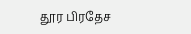தூர பிரதேச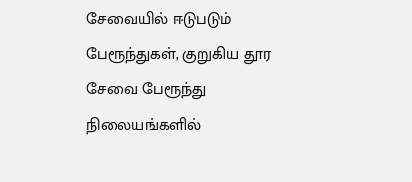சேவையில் ஈடுபடும் பேரூந்துகள், குறுகிய தூர சேவை பேரூந்து நிலையங்களில்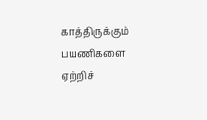காத்திருக்கும் பயணிகளை ஏற்றிச்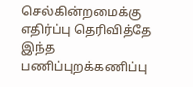செல்கின்றமைக்கு எதிர்ப்பு தெரிவித்தே இந்த பணிப்புறக்கணிப்பு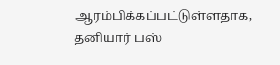ஆரம்பிக்கப்பட்டுள்ளதாக, தனியார் பஸ்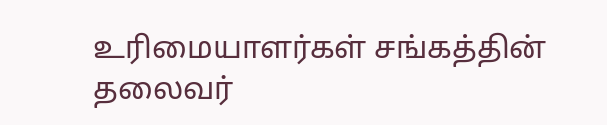உரிமையாளர்கள் சங்கத்தின் தலைவர்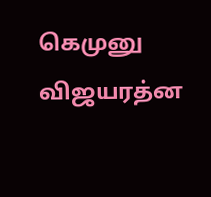கெமுனு விஜயரத்ன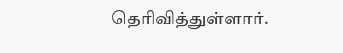தெரிவித்துள்ளார்.